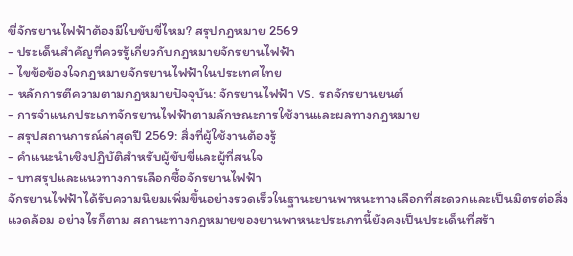ขี่จักรยานไฟฟ้าต้องมีใบขับขี่ไหม? สรุปกฎหมาย 2569
- ประเด็นสำคัญที่ควรรู้เกี่ยวกับกฎหมายจักรยานไฟฟ้า
- ไขข้อข้องใจกฎหมายจักรยานไฟฟ้าในประเทศไทย
- หลักการตีความตามกฎหมายปัจจุบัน: จักรยานไฟฟ้า vs. รถจักรยานยนต์
- การจำแนกประเภทจักรยานไฟฟ้าตามลักษณะการใช้งานและผลทางกฎหมาย
- สรุปสถานการณ์ล่าสุดปี 2569: สิ่งที่ผู้ใช้งานต้องรู้
- คำแนะนำเชิงปฏิบัติสำหรับผู้ขับขี่และผู้ที่สนใจ
- บทสรุปและแนวทางการเลือกซื้อจักรยานไฟฟ้า
จักรยานไฟฟ้าได้รับความนิยมเพิ่มขึ้นอย่างรวดเร็วในฐานะยานพาหนะทางเลือกที่สะดวกและเป็นมิตรต่อสิ่งแวดล้อม อย่างไรก็ตาม สถานะทางกฎหมายของยานพาหนะประเภทนี้ยังคงเป็นประเด็นที่สร้า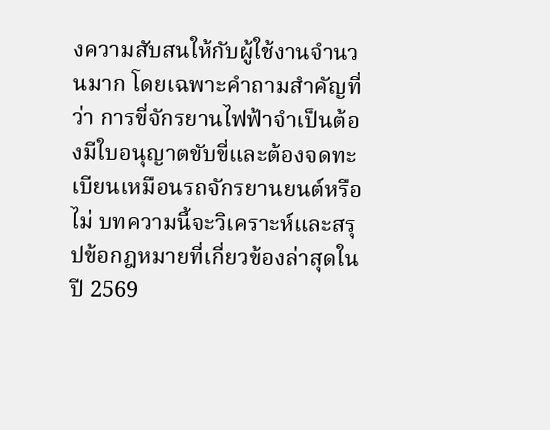งความสับสนให้กับผู้ใช้งานจำนวนมาก โดยเฉพาะคำถามสำคัญที่ว่า การขี่จักรยานไฟฟ้าจำเป็นต้องมีใบอนุญาตขับขี่และต้องจดทะเบียนเหมือนรถจักรยานยนต์หรือไม่ บทความนี้จะวิเคราะห์และสรุปข้อกฎหมายที่เกี่ยวข้องล่าสุดในปี 2569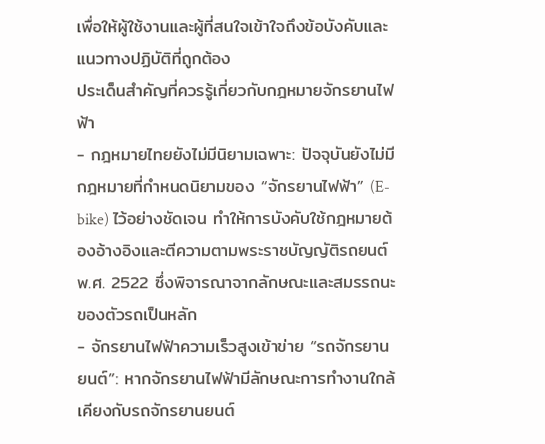เพื่อให้ผู้ใช้งานและผู้ที่สนใจเข้าใจถึงข้อบังคับและแนวทางปฏิบัติที่ถูกต้อง
ประเด็นสำคัญที่ควรรู้เกี่ยวกับกฎหมายจักรยานไฟฟ้า
- กฎหมายไทยยังไม่มีนิยามเฉพาะ: ปัจจุบันยังไม่มีกฎหมายที่กำหนดนิยามของ “จักรยานไฟฟ้า” (E-bike) ไว้อย่างชัดเจน ทำให้การบังคับใช้กฎหมายต้องอ้างอิงและตีความตามพระราชบัญญัติรถยนต์ พ.ศ. 2522 ซึ่งพิจารณาจากลักษณะและสมรรถนะของตัวรถเป็นหลัก
- จักรยานไฟฟ้าความเร็วสูงเข้าข่าย “รถจักรยานยนต์”: หากจักรยานไฟฟ้ามีลักษณะการทำงานใกล้เคียงกับรถจักรยานยนต์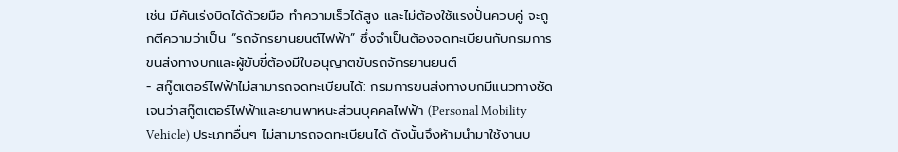เช่น มีคันเร่งบิดได้ด้วยมือ ทำความเร็วได้สูง และไม่ต้องใช้แรงปั่นควบคู่ จะถูกตีความว่าเป็น “รถจักรยานยนต์ไฟฟ้า” ซึ่งจำเป็นต้องจดทะเบียนกับกรมการขนส่งทางบกและผู้ขับขี่ต้องมีใบอนุญาตขับรถจักรยานยนต์
- สกู๊ตเตอร์ไฟฟ้าไม่สามารถจดทะเบียนได้: กรมการขนส่งทางบกมีแนวทางชัดเจนว่าสกู๊ตเตอร์ไฟฟ้าและยานพาหนะส่วนบุคคลไฟฟ้า (Personal Mobility Vehicle) ประเภทอื่นๆ ไม่สามารถจดทะเบียนได้ ดังนั้นจึงห้ามนำมาใช้งานบ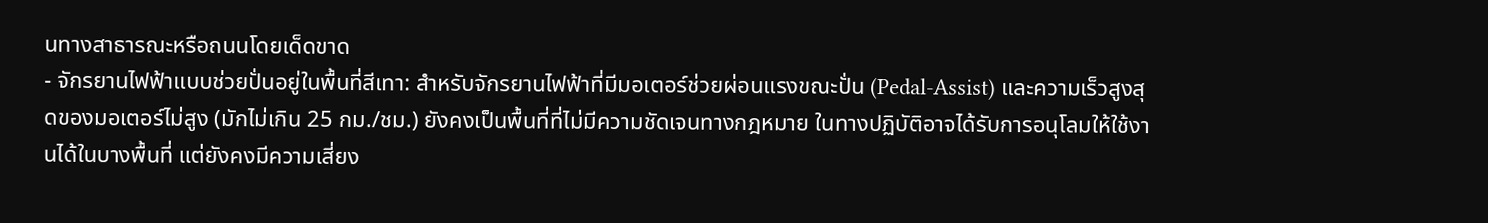นทางสาธารณะหรือถนนโดยเด็ดขาด
- จักรยานไฟฟ้าแบบช่วยปั่นอยู่ในพื้นที่สีเทา: สำหรับจักรยานไฟฟ้าที่มีมอเตอร์ช่วยผ่อนแรงขณะปั่น (Pedal-Assist) และความเร็วสูงสุดของมอเตอร์ไม่สูง (มักไม่เกิน 25 กม./ชม.) ยังคงเป็นพื้นที่ที่ไม่มีความชัดเจนทางกฎหมาย ในทางปฏิบัติอาจได้รับการอนุโลมให้ใช้งานได้ในบางพื้นที่ แต่ยังคงมีความเสี่ยง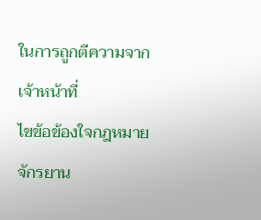ในการถูกตีความจากเจ้าหน้าที่
ไขข้อข้องใจกฎหมายจักรยาน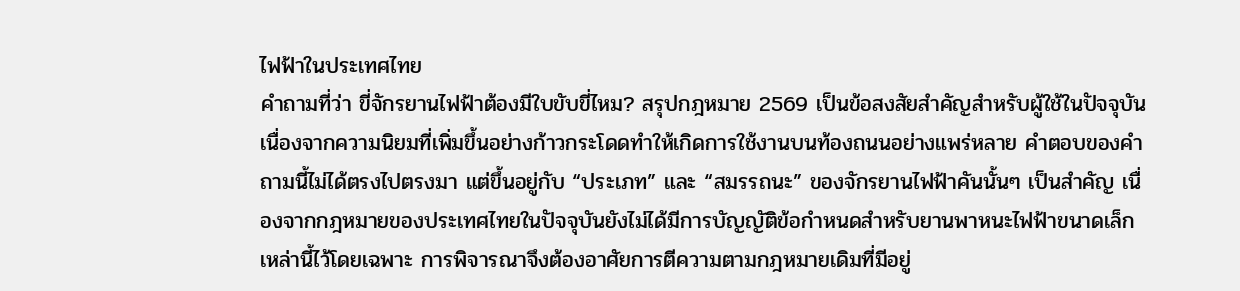ไฟฟ้าในประเทศไทย
คำถามที่ว่า ขี่จักรยานไฟฟ้าต้องมีใบขับขี่ไหม? สรุปกฎหมาย 2569 เป็นข้อสงสัยสำคัญสำหรับผู้ใช้ในปัจจุบัน เนื่องจากความนิยมที่เพิ่มขึ้นอย่างก้าวกระโดดทำให้เกิดการใช้งานบนท้องถนนอย่างแพร่หลาย คำตอบของคำถามนี้ไม่ได้ตรงไปตรงมา แต่ขึ้นอยู่กับ “ประเภท” และ “สมรรถนะ” ของจักรยานไฟฟ้าคันนั้นๆ เป็นสำคัญ เนื่องจากกฎหมายของประเทศไทยในปัจจุบันยังไม่ได้มีการบัญญัติข้อกำหนดสำหรับยานพาหนะไฟฟ้าขนาดเล็กเหล่านี้ไว้โดยเฉพาะ การพิจารณาจึงต้องอาศัยการตีความตามกฎหมายเดิมที่มีอยู่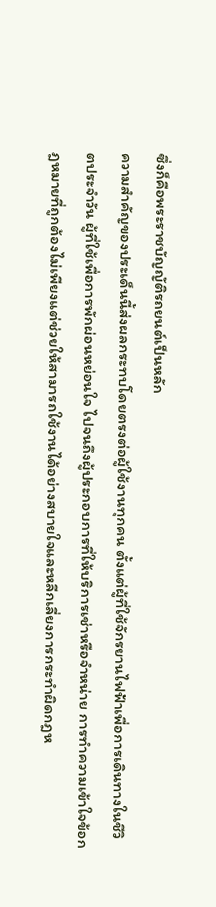ซึ่งก็คือพระราชบัญญัติรถยนต์เป็นหลัก
ความสำคัญของประเด็นนี้ส่งผลกระทบโดยตรงต่อผู้ใช้งานทุกคน ตั้งแต่ผู้ที่ใช้จักรยานไฟฟ้าเพื่อการเดินทางในชีวิตประจำวัน ผู้ที่ใช้เพื่อการพักผ่อนหย่อนใจ ไปจนถึงผู้ประกอบการที่ให้บริการเช่าหรือจำหน่าย การทำความเข้าใจข้อกฎหมายที่ถูกต้องไม่เพียงแต่ช่วยให้สามารถใช้งานได้อย่างสบายใจและหลีกเลี่ยงการกระทำผิดกฎห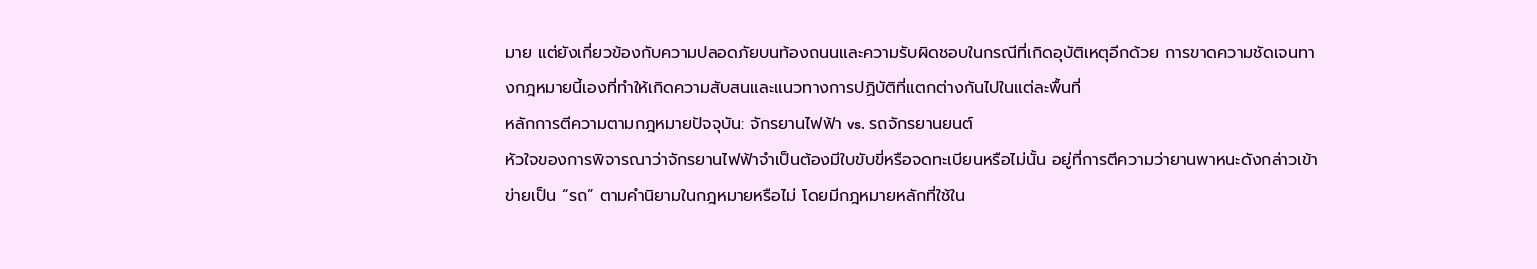มาย แต่ยังเกี่ยวข้องกับความปลอดภัยบนท้องถนนและความรับผิดชอบในกรณีที่เกิดอุบัติเหตุอีกด้วย การขาดความชัดเจนทางกฎหมายนี้เองที่ทำให้เกิดความสับสนและแนวทางการปฏิบัติที่แตกต่างกันไปในแต่ละพื้นที่
หลักการตีความตามกฎหมายปัจจุบัน: จักรยานไฟฟ้า vs. รถจักรยานยนต์
หัวใจของการพิจารณาว่าจักรยานไฟฟ้าจำเป็นต้องมีใบขับขี่หรือจดทะเบียนหรือไม่นั้น อยู่ที่การตีความว่ายานพาหนะดังกล่าวเข้าข่ายเป็น “รถ” ตามคำนิยามในกฎหมายหรือไม่ โดยมีกฎหมายหลักที่ใช้ใน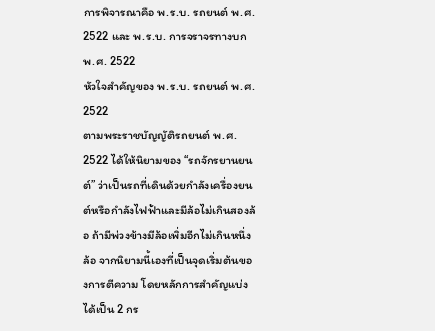การพิจารณาคือ พ.ร.บ. รถยนต์ พ.ศ. 2522 และ พ.ร.บ. การจราจรทางบก พ.ศ. 2522
หัวใจสำคัญของ พ.ร.บ. รถยนต์ พ.ศ. 2522
ตามพระราชบัญญัติรถยนต์ พ.ศ. 2522 ได้ให้นิยามของ “รถจักรยานยนต์” ว่าเป็นรถที่เดินด้วยกำลังเครื่องยนต์หรือกำลังไฟฟ้าและมีล้อไม่เกินสองล้อ ถ้ามีพ่วงข้างมีล้อเพิ่มอีกไม่เกินหนึ่งล้อ จากนิยามนี้เองที่เป็นจุดเริ่มต้นของการตีความ โดยหลักการสำคัญแบ่งได้เป็น 2 กร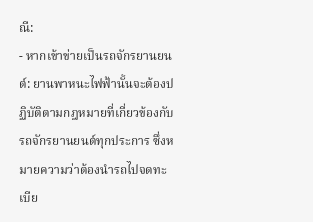ณี:
- หากเข้าข่ายเป็นรถจักรยานยนต์: ยานพาหนะไฟฟ้านั้นจะต้องปฏิบัติตามกฎหมายที่เกี่ยวข้องกับรถจักรยานยนต์ทุกประการ ซึ่งหมายความว่าต้องนำรถไปจดทะเบีย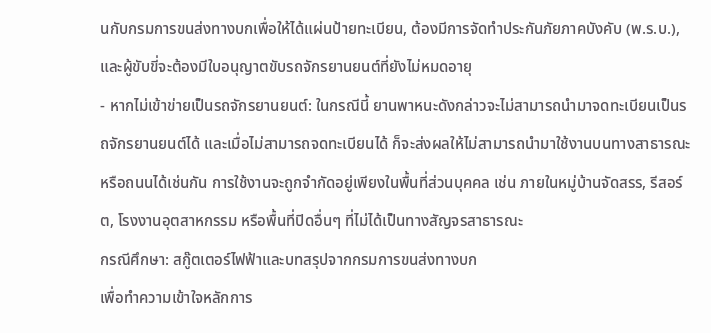นกับกรมการขนส่งทางบกเพื่อให้ได้แผ่นป้ายทะเบียน, ต้องมีการจัดทำประกันภัยภาคบังคับ (พ.ร.บ.), และผู้ขับขี่จะต้องมีใบอนุญาตขับรถจักรยานยนต์ที่ยังไม่หมดอายุ
- หากไม่เข้าข่ายเป็นรถจักรยานยนต์: ในกรณีนี้ ยานพาหนะดังกล่าวจะไม่สามารถนำมาจดทะเบียนเป็นรถจักรยานยนต์ได้ และเมื่อไม่สามารถจดทะเบียนได้ ก็จะส่งผลให้ไม่สามารถนำมาใช้งานบนทางสาธารณะหรือถนนได้เช่นกัน การใช้งานจะถูกจำกัดอยู่เพียงในพื้นที่ส่วนบุคคล เช่น ภายในหมู่บ้านจัดสรร, รีสอร์ต, โรงงานอุตสาหกรรม หรือพื้นที่ปิดอื่นๆ ที่ไม่ได้เป็นทางสัญจรสาธารณะ
กรณีศึกษา: สกู๊ตเตอร์ไฟฟ้าและบทสรุปจากกรมการขนส่งทางบก
เพื่อทำความเข้าใจหลักการ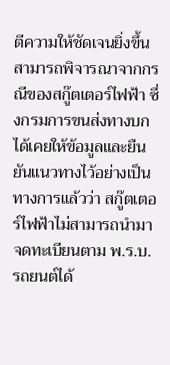ตีความให้ชัดเจนยิ่งขึ้น สามารถพิจารณาจากกรณีของสกู๊ตเตอร์ไฟฟ้า ซึ่งกรมการขนส่งทางบกได้เคยให้ข้อมูลและยืนยันแนวทางไว้อย่างเป็นทางการแล้วว่า สกู๊ตเตอร์ไฟฟ้าไม่สามารถนำมาจดทะเบียนตาม พ.ร.บ. รถยนต์ได้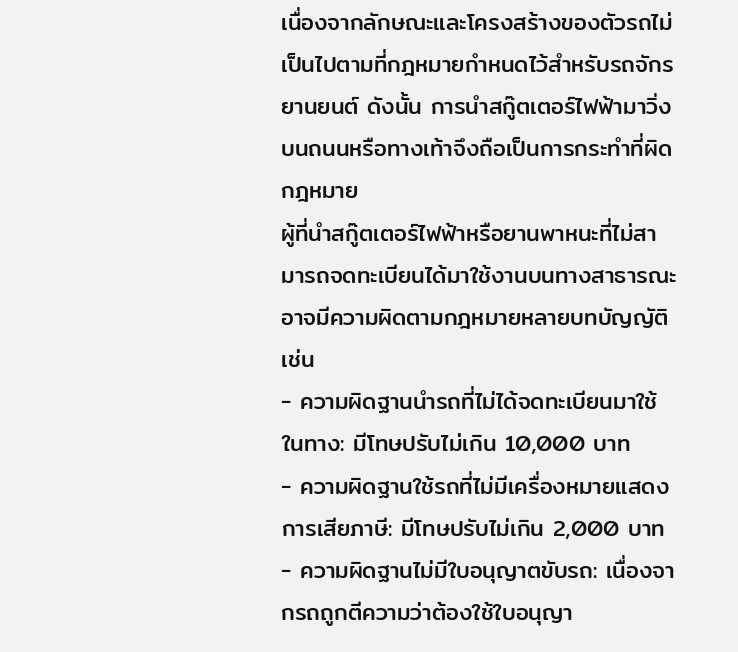เนื่องจากลักษณะและโครงสร้างของตัวรถไม่เป็นไปตามที่กฎหมายกำหนดไว้สำหรับรถจักรยานยนต์ ดังนั้น การนำสกู๊ตเตอร์ไฟฟ้ามาวิ่งบนถนนหรือทางเท้าจึงถือเป็นการกระทำที่ผิดกฎหมาย
ผู้ที่นำสกู๊ตเตอร์ไฟฟ้าหรือยานพาหนะที่ไม่สามารถจดทะเบียนได้มาใช้งานบนทางสาธารณะ อาจมีความผิดตามกฎหมายหลายบทบัญญัติ เช่น
- ความผิดฐานนำรถที่ไม่ได้จดทะเบียนมาใช้ในทาง: มีโทษปรับไม่เกิน 10,000 บาท
- ความผิดฐานใช้รถที่ไม่มีเครื่องหมายแสดงการเสียภาษี: มีโทษปรับไม่เกิน 2,000 บาท
- ความผิดฐานไม่มีใบอนุญาตขับรถ: เนื่องจากรถถูกตีความว่าต้องใช้ใบอนุญา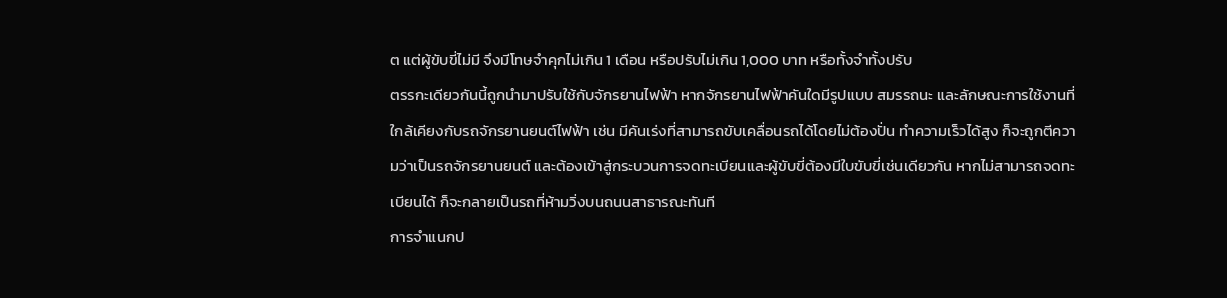ต แต่ผู้ขับขี่ไม่มี จึงมีโทษจำคุกไม่เกิน 1 เดือน หรือปรับไม่เกิน 1,000 บาท หรือทั้งจำทั้งปรับ
ตรรกะเดียวกันนี้ถูกนำมาปรับใช้กับจักรยานไฟฟ้า หากจักรยานไฟฟ้าคันใดมีรูปแบบ สมรรถนะ และลักษณะการใช้งานที่ใกล้เคียงกับรถจักรยานยนต์ไฟฟ้า เช่น มีคันเร่งที่สามารถขับเคลื่อนรถได้โดยไม่ต้องปั่น ทำความเร็วได้สูง ก็จะถูกตีความว่าเป็นรถจักรยานยนต์ และต้องเข้าสู่กระบวนการจดทะเบียนและผู้ขับขี่ต้องมีใบขับขี่เช่นเดียวกัน หากไม่สามารถจดทะเบียนได้ ก็จะกลายเป็นรถที่ห้ามวิ่งบนถนนสาธารณะทันที
การจำแนกป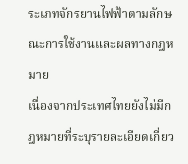ระเภทจักรยานไฟฟ้าตามลักษณะการใช้งานและผลทางกฎหมาย
เนื่องจากประเทศไทยยังไม่มีกฎหมายที่ระบุรายละเอียดเกี่ยว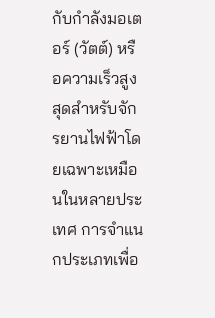กับกำลังมอเตอร์ (วัตต์) หรือความเร็วสูงสุดสำหรับจักรยานไฟฟ้าโดยเฉพาะเหมือนในหลายประเทศ การจำแนกประเภทเพื่อ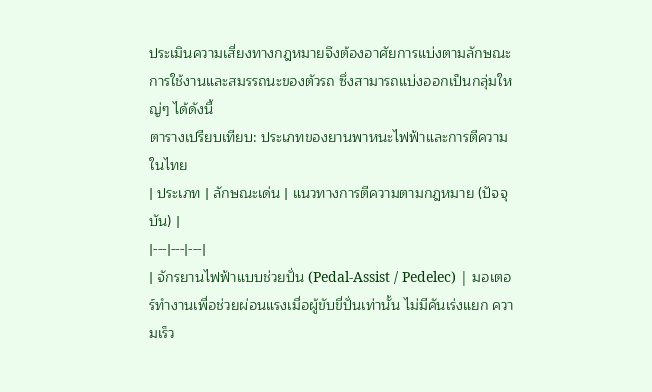ประเมินความเสี่ยงทางกฎหมายจึงต้องอาศัยการแบ่งตามลักษณะการใช้งานและสมรรถนะของตัวรถ ซึ่งสามารถแบ่งออกเป็นกลุ่มใหญ่ๆ ได้ดังนี้
ตารางเปรียบเทียบ: ประเภทของยานพาหนะไฟฟ้าและการตีความในไทย
| ประเภท | ลักษณะเด่น | แนวทางการตีความตามกฎหมาย (ปัจจุบัน) |
|---|---|---|
| จักรยานไฟฟ้าแบบช่วยปั่น (Pedal-Assist / Pedelec) | มอเตอร์ทำงานเพื่อช่วยผ่อนแรงเมื่อผู้ขับขี่ปั่นเท่านั้น ไม่มีคันเร่งแยก ความเร็ว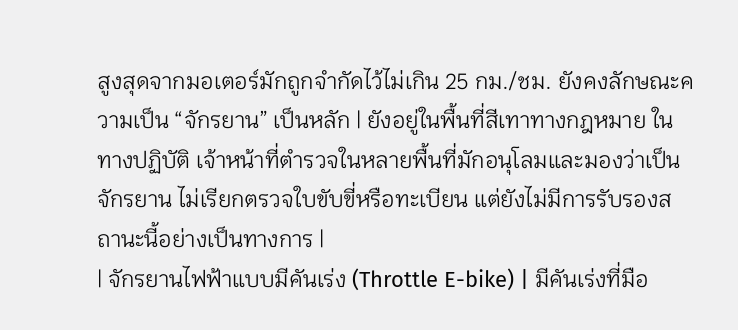สูงสุดจากมอเตอร์มักถูกจำกัดไว้ไม่เกิน 25 กม./ชม. ยังคงลักษณะความเป็น “จักรยาน” เป็นหลัก | ยังอยู่ในพื้นที่สีเทาทางกฎหมาย ในทางปฏิบัติ เจ้าหน้าที่ตำรวจในหลายพื้นที่มักอนุโลมและมองว่าเป็นจักรยาน ไม่เรียกตรวจใบขับขี่หรือทะเบียน แต่ยังไม่มีการรับรองสถานะนี้อย่างเป็นทางการ |
| จักรยานไฟฟ้าแบบมีคันเร่ง (Throttle E-bike) | มีคันเร่งที่มือ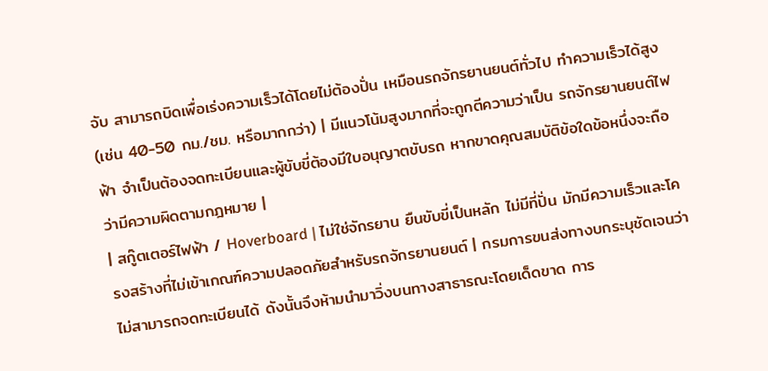จับ สามารถบิดเพื่อเร่งความเร็วได้โดยไม่ต้องปั่น เหมือนรถจักรยานยนต์ทั่วไป ทำความเร็วได้สูง (เช่น 40-50 กม./ชม. หรือมากกว่า) | มีแนวโน้มสูงมากที่จะถูกตีความว่าเป็น รถจักรยานยนต์ไฟฟ้า จำเป็นต้องจดทะเบียนและผู้ขับขี่ต้องมีใบอนุญาตขับรถ หากขาดคุณสมบัติข้อใดข้อหนึ่งจะถือว่ามีความผิดตามกฎหมาย |
| สกู๊ตเตอร์ไฟฟ้า / Hoverboard | ไม่ใช่จักรยาน ยืนขับขี่เป็นหลัก ไม่มีที่ปั่น มักมีความเร็วและโครงสร้างที่ไม่เข้าเกณฑ์ความปลอดภัยสำหรับรถจักรยานยนต์ | กรมการขนส่งทางบกระบุชัดเจนว่า ไม่สามารถจดทะเบียนได้ ดังนั้นจึงห้ามนำมาวิ่งบนทางสาธารณะโดยเด็ดขาด การ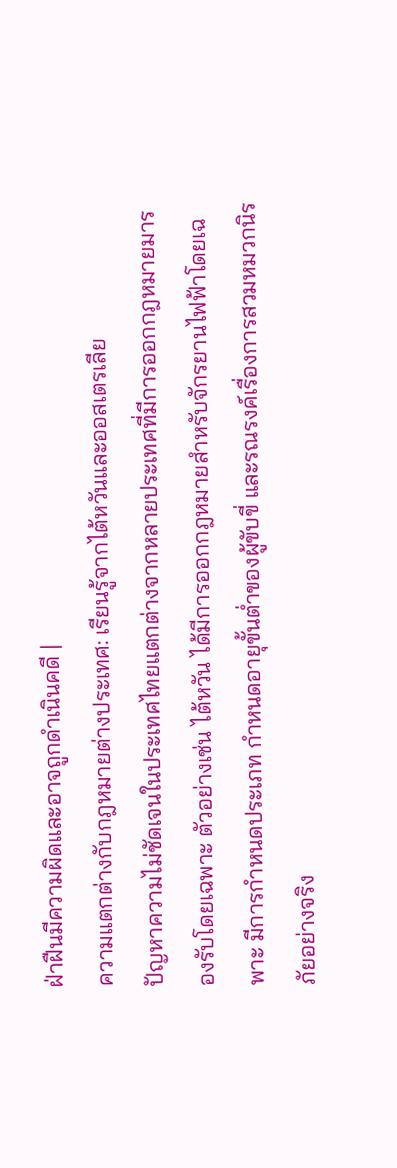ฝ่าฝืนมีความผิดและอาจถูกดำเนินคดี |
ความแตกต่างกับกฎหมายต่างประเทศ: เรียนรู้จากไต้หวันและออสเตรเลีย
ปัญหาความไม่ชัดเจนในประเทศไทยแตกต่างจากหลายประเทศที่มีการออกกฎหมายมารองรับโดยเฉพาะ ตัวอย่างเช่น ไต้หวัน ได้มีการออกกฎหมายสำหรับจักรยานไฟฟ้าโดยเฉพาะ มีการกำหนดประเภท กำหนดอายุขั้นต่ำของผู้ขับขี่ และรณรงค์เรื่องการสวมหมวกนิรภัยอย่างจริง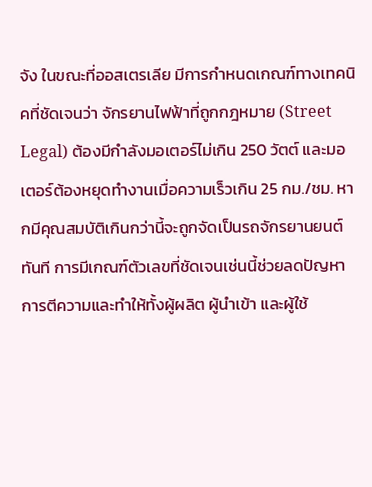จัง ในขณะที่ออสเตรเลีย มีการกำหนดเกณฑ์ทางเทคนิคที่ชัดเจนว่า จักรยานไฟฟ้าที่ถูกกฎหมาย (Street Legal) ต้องมีกำลังมอเตอร์ไม่เกิน 250 วัตต์ และมอเตอร์ต้องหยุดทำงานเมื่อความเร็วเกิน 25 กม./ชม. หากมีคุณสมบัติเกินกว่านี้จะถูกจัดเป็นรถจักรยานยนต์ทันที การมีเกณฑ์ตัวเลขที่ชัดเจนเช่นนี้ช่วยลดปัญหาการตีความและทำให้ทั้งผู้ผลิต ผู้นำเข้า และผู้ใช้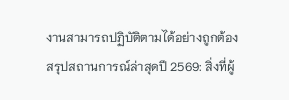งานสามารถปฏิบัติตามได้อย่างถูกต้อง
สรุปสถานการณ์ล่าสุดปี 2569: สิ่งที่ผู้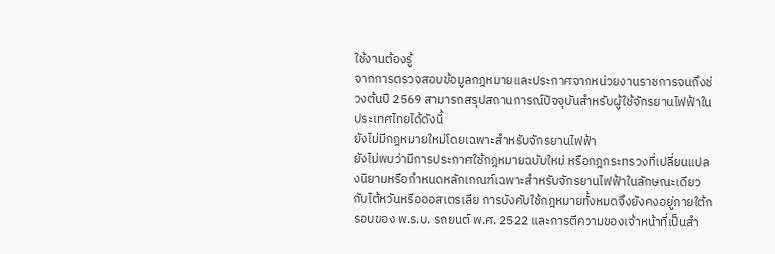ใช้งานต้องรู้
จากการตรวจสอบข้อมูลกฎหมายและประกาศจากหน่วยงานราชการจนถึงช่วงต้นปี 2569 สามารถสรุปสถานการณ์ปัจจุบันสำหรับผู้ใช้จักรยานไฟฟ้าในประเทศไทยได้ดังนี้
ยังไม่มีกฎหมายใหม่โดยเฉพาะสำหรับจักรยานไฟฟ้า
ยังไม่พบว่ามีการประกาศใช้กฎหมายฉบับใหม่ หรือกฎกระทรวงที่เปลี่ยนแปลงนิยามหรือกำหนดหลักเกณฑ์เฉพาะสำหรับจักรยานไฟฟ้าในลักษณะเดียวกับไต้หวันหรือออสเตรเลีย การบังคับใช้กฎหมายทั้งหมดจึงยังคงอยู่ภายใต้กรอบของ พ.ร.บ. รถยนต์ พ.ศ. 2522 และการตีความของเจ้าหน้าที่เป็นสำ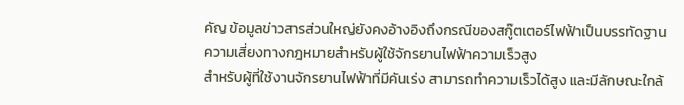คัญ ข้อมูลข่าวสารส่วนใหญ่ยังคงอ้างอิงถึงกรณีของสกู๊ตเตอร์ไฟฟ้าเป็นบรรทัดฐาน
ความเสี่ยงทางกฎหมายสำหรับผู้ใช้จักรยานไฟฟ้าความเร็วสูง
สำหรับผู้ที่ใช้งานจักรยานไฟฟ้าที่มีคันเร่ง สามารถทำความเร็วได้สูง และมีลักษณะใกล้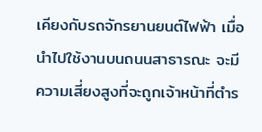เคียงกับรถจักรยานยนต์ไฟฟ้า เมื่อนำไปใช้งานบนถนนสาธารณะ จะมีความเสี่ยงสูงที่จะถูกเจ้าหน้าที่ตำร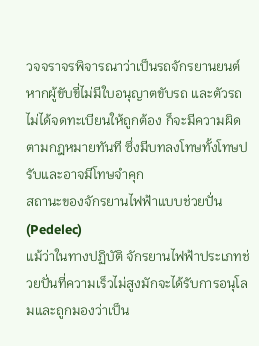วจจราจรพิจารณาว่าเป็นรถจักรยานยนต์ หากผู้ขับขี่ไม่มีใบอนุญาตขับรถ และตัวรถไม่ได้จดทะเบียนให้ถูกต้อง ก็จะมีความผิดตามกฎหมายทันที ซึ่งมีบทลงโทษทั้งโทษปรับและอาจมีโทษจำคุก
สถานะของจักรยานไฟฟ้าแบบช่วยปั่น (Pedelec)
แม้ว่าในทางปฏิบัติ จักรยานไฟฟ้าประเภทช่วยปั่นที่ความเร็วไม่สูงมักจะได้รับการอนุโลมและถูกมองว่าเป็น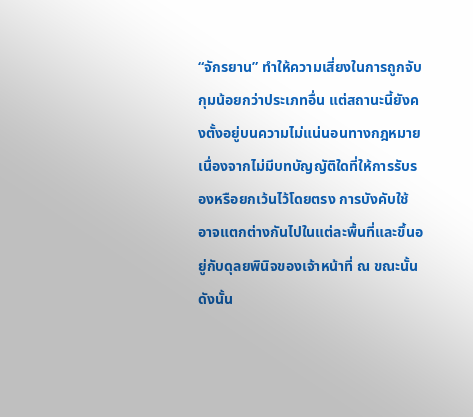“จักรยาน” ทำให้ความเสี่ยงในการถูกจับกุมน้อยกว่าประเภทอื่น แต่สถานะนี้ยังคงตั้งอยู่บนความไม่แน่นอนทางกฎหมาย เนื่องจากไม่มีบทบัญญัติใดที่ให้การรับรองหรือยกเว้นไว้โดยตรง การบังคับใช้อาจแตกต่างกันไปในแต่ละพื้นที่และขึ้นอยู่กับดุลยพินิจของเจ้าหน้าที่ ณ ขณะนั้น ดังนั้น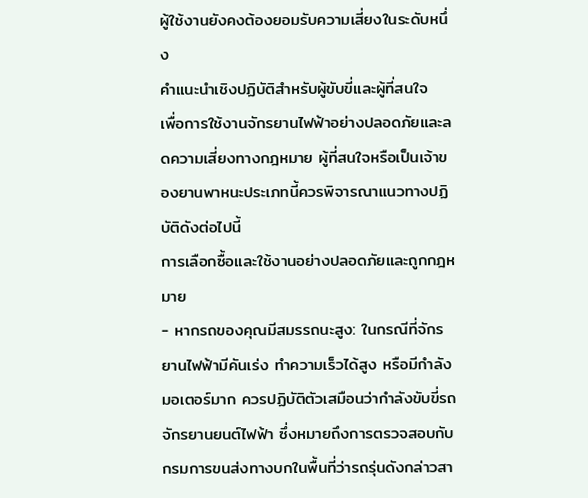ผู้ใช้งานยังคงต้องยอมรับความเสี่ยงในระดับหนึ่ง
คำแนะนำเชิงปฏิบัติสำหรับผู้ขับขี่และผู้ที่สนใจ
เพื่อการใช้งานจักรยานไฟฟ้าอย่างปลอดภัยและลดความเสี่ยงทางกฎหมาย ผู้ที่สนใจหรือเป็นเจ้าของยานพาหนะประเภทนี้ควรพิจารณาแนวทางปฏิบัติดังต่อไปนี้
การเลือกซื้อและใช้งานอย่างปลอดภัยและถูกกฎหมาย
- หากรถของคุณมีสมรรถนะสูง: ในกรณีที่จักรยานไฟฟ้ามีคันเร่ง ทำความเร็วได้สูง หรือมีกำลังมอเตอร์มาก ควรปฏิบัติตัวเสมือนว่ากำลังขับขี่รถจักรยานยนต์ไฟฟ้า ซึ่งหมายถึงการตรวจสอบกับกรมการขนส่งทางบกในพื้นที่ว่ารถรุ่นดังกล่าวสา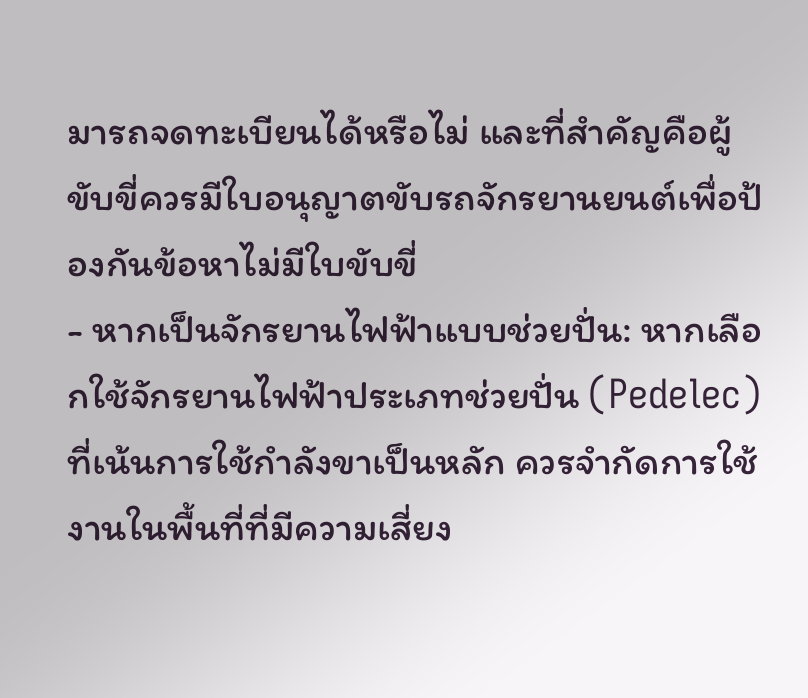มารถจดทะเบียนได้หรือไม่ และที่สำคัญคือผู้ขับขี่ควรมีใบอนุญาตขับรถจักรยานยนต์เพื่อป้องกันข้อหาไม่มีใบขับขี่
- หากเป็นจักรยานไฟฟ้าแบบช่วยปั่น: หากเลือกใช้จักรยานไฟฟ้าประเภทช่วยปั่น (Pedelec) ที่เน้นการใช้กำลังขาเป็นหลัก ควรจำกัดการใช้งานในพื้นที่ที่มีความเสี่ยง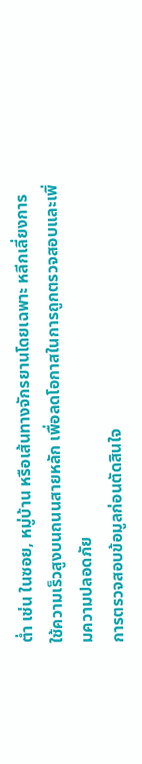ต่ำ เช่น ในซอย, หมู่บ้าน หรือเส้นทางจักรยานโดยเฉพาะ หลีกเลี่ยงการใช้ความเร็วสูงบนถนนสายหลัก เพื่อลดโอกาสในการถูกตรวจสอบและเพิ่มความปลอดภัย
การตรวจสอบข้อมูลก่อนตัดสินใจ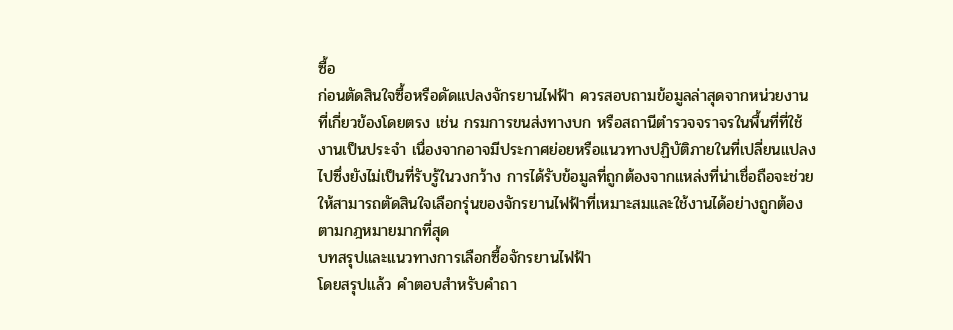ซื้อ
ก่อนตัดสินใจซื้อหรือดัดแปลงจักรยานไฟฟ้า ควรสอบถามข้อมูลล่าสุดจากหน่วยงานที่เกี่ยวข้องโดยตรง เช่น กรมการขนส่งทางบก หรือสถานีตำรวจจราจรในพื้นที่ที่ใช้งานเป็นประจำ เนื่องจากอาจมีประกาศย่อยหรือแนวทางปฏิบัติภายในที่เปลี่ยนแปลงไปซึ่งยังไม่เป็นที่รับรู้ในวงกว้าง การได้รับข้อมูลที่ถูกต้องจากแหล่งที่น่าเชื่อถือจะช่วยให้สามารถตัดสินใจเลือกรุ่นของจักรยานไฟฟ้าที่เหมาะสมและใช้งานได้อย่างถูกต้องตามกฎหมายมากที่สุด
บทสรุปและแนวทางการเลือกซื้อจักรยานไฟฟ้า
โดยสรุปแล้ว คำตอบสำหรับคำถา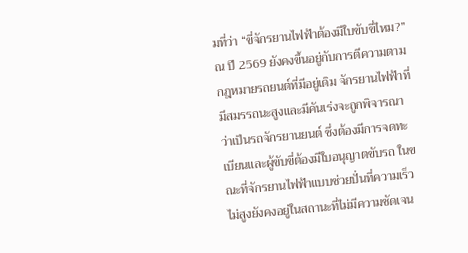มที่ว่า “ขี่จักรยานไฟฟ้าต้องมีใบขับขี่ไหม?” ณ ปี 2569 ยังคงขึ้นอยู่กับการตีความตามกฎหมายรถยนต์ที่มีอยู่เดิม จักรยานไฟฟ้าที่มีสมรรถนะสูงและมีคันเร่งจะถูกพิจารณาว่าเป็นรถจักรยานยนต์ ซึ่งต้องมีการจดทะเบียนและผู้ขับขี่ต้องมีใบอนุญาตขับรถ ในขณะที่จักรยานไฟฟ้าแบบช่วยปั่นที่ความเร็วไม่สูงยังคงอยู่ในสถานะที่ไม่มีความชัดเจน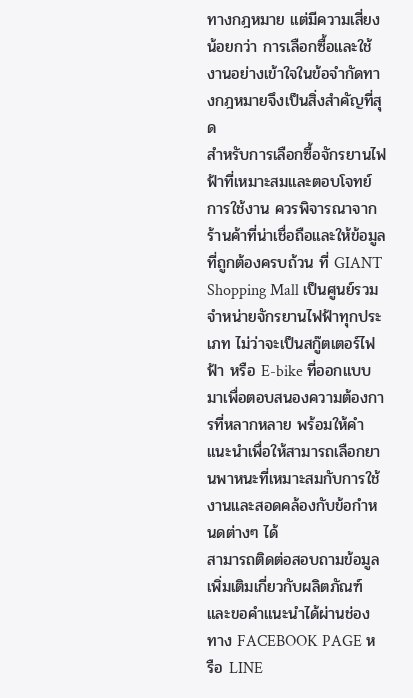ทางกฎหมาย แต่มีความเสี่ยงน้อยกว่า การเลือกซื้อและใช้งานอย่างเข้าใจในข้อจำกัดทางกฎหมายจึงเป็นสิ่งสำคัญที่สุด
สำหรับการเลือกซื้อจักรยานไฟฟ้าที่เหมาะสมและตอบโจทย์การใช้งาน ควรพิจารณาจากร้านค้าที่น่าเชื่อถือและให้ข้อมูลที่ถูกต้องครบถ้วน ที่ GIANT Shopping Mall เป็นศูนย์รวมจำหน่ายจักรยานไฟฟ้าทุกประเภท ไม่ว่าจะเป็นสกู๊ตเตอร์ไฟฟ้า หรือ E-bike ที่ออกแบบมาเพื่อตอบสนองความต้องการที่หลากหลาย พร้อมให้คำแนะนำเพื่อให้สามารถเลือกยานพาหนะที่เหมาะสมกับการใช้งานและสอดคล้องกับข้อกำหนดต่างๆ ได้
สามารถติดต่อสอบถามข้อมูลเพิ่มเติมเกี่ยวกับผลิตภัณฑ์และขอคำแนะนำได้ผ่านช่องทาง FACEBOOK PAGE หรือ LINE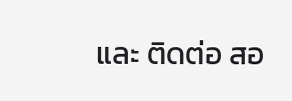และ ติดต่อ สอ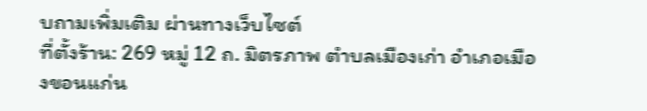บถามเพิ่มเติม ผ่านทางเว็บไซต์
ที่ตั้งร้าน: 269 หมู่ 12 ถ. มิตรภาพ ตำบลเมืองเก่า อำเภอเมืองขอนแก่น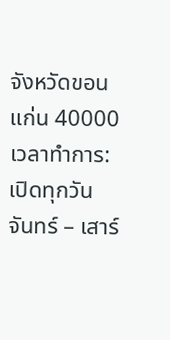จังหวัดขอนแก่น 40000
เวลาทำการ: เปิดทุกวัน จันทร์ – เสาร์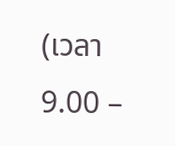(เวลา 9.00 –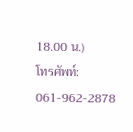18.00 น.)
โทรศัพท์: 061-962-2878